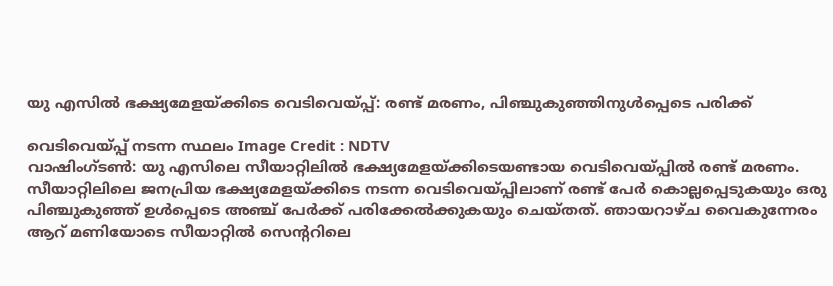യു എസിൽ ഭക്ഷ്യമേളയ്ക്കിടെ വെടിവെയ്പ്പ്: രണ്ട് മരണം, പിഞ്ചുകുഞ്ഞിനുൾപ്പെടെ പരിക്ക്

വെടിവെയ്പ്പ് നടന്ന സ്ഥലം Image Credit : NDTV
വാഷിംഗ്ടൺ: യു എസിലെ സീയാറ്റിലിൽ ഭക്ഷ്യമേളയ്ക്കിടെയണ്ടായ വെടിവെയ്പ്പിൽ രണ്ട് മരണം. സീയാറ്റിലിലെ ജനപ്രിയ ഭക്ഷ്യമേളയ്ക്കിടെ നടന്ന വെടിവെയ്പ്പിലാണ് രണ്ട് പേർ കൊല്ലപ്പെടുകയും ഒരു പിഞ്ചുകുഞ്ഞ് ഉൾപ്പെടെ അഞ്ച് പേർക്ക് പരിക്കേൽക്കുകയും ചെയ്തത്. ഞായറാഴ്ച വൈകുന്നേരം ആറ് മണിയോടെ സീയാറ്റിൽ സെന്ററിലെ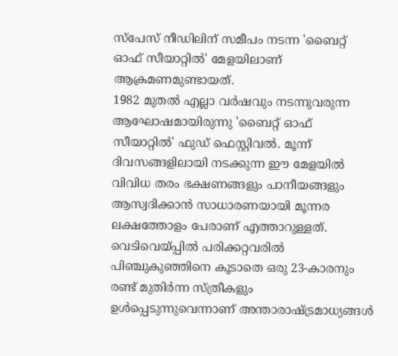സ്പേസ് നീഡിലിന് സമീപം നടന്ന 'ബൈറ്റ് ഓഫ് സീയാറ്റിൽ' മേളയിലാണ് ആക്രമണമുണ്ടായത്.
1982 മുതൽ എല്ലാ വർഷവും നടന്നുവരുന്ന ആഘോഷമായിരുന്നു 'ബൈറ്റ് ഓഫ് സീയാറ്റിൽ' ഫുഡ് ഫെസ്റ്റിവൽ. മൂന്ന് ദിവസങ്ങളിലായി നടക്കുന്ന ഈ മേളയിൽ വിവിധ തരം ഭക്ഷണങ്ങളും പാനീയങ്ങളും ആസ്വദിക്കാൻ സാധാരണയായി മൂന്നര ലക്ഷത്തോളം പേരാണ് എത്താറുള്ളത്. വെടിവെയ്പ്പിൽ പരിക്കറ്റവരിൽ പിഞ്ചുകുഞ്ഞിനെ കൂടാതെ ഒരു 23-കാരനും രണ്ട് മുതിർന്ന സ്ത്രീകളും ഉൾപ്പെടുന്നുവെന്നാണ് അന്താരാഷ്ട്രമാധ്യങ്ങൾ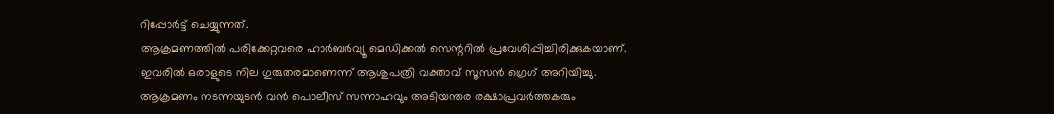റിപ്പോർട്ട് ചെയ്യുന്നത്.
ആക്രമണത്തിൽ പരിക്കേറ്റവരെ ഹാർബർവ്യൂ മെഡിക്കൽ സെന്ററിൽ പ്രവേശിപ്പിച്ചിരിക്കുകയാണ്. ഇവരിൽ ഒരാളുടെ നില ഗുരുതരമാണെന്ന് ആശുപത്രി വക്താവ് സൂസൻ ഗ്രെഗ് അറിയിച്ചു. ആക്രമണം നടന്നയുടൻ വൻ പൊലീസ് സന്നാഹവും അടിയന്തര രക്ഷാപ്രവർത്തകരും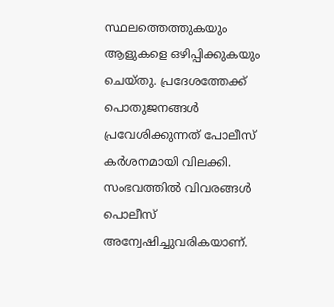സ്ഥലത്തെത്തുകയും ആളുകളെ ഒഴിപ്പിക്കുകയും ചെയ്തു. പ്രദേശത്തേക്ക് പൊതുജനങ്ങൾ പ്രവേശിക്കുന്നത് പോലീസ് കർശനമായി വിലക്കി. സംഭവത്തിൽ വിവരങ്ങൾ പൊലീസ് അന്വേഷിച്ചുവരികയാണ്.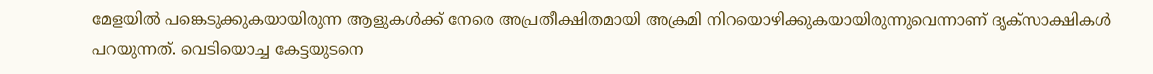മേളയിൽ പങ്കെടുക്കുകയായിരുന്ന ആളുകൾക്ക് നേരെ അപ്രതീക്ഷിതമായി അക്രമി നിറയൊഴിക്കുകയായിരുന്നുവെന്നാണ് ദൃക്സാക്ഷികൾ പറയുന്നത്. വെടിയൊച്ച കേട്ടയുടനെ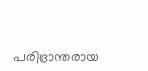പരിഭ്രാന്തരായ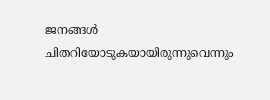ജനങ്ങൾ ചിതറിയോടുകയായിരുന്നുവെന്നും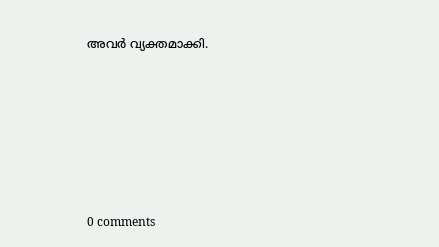അവർ വ്യക്തമാക്കി.










0 comments